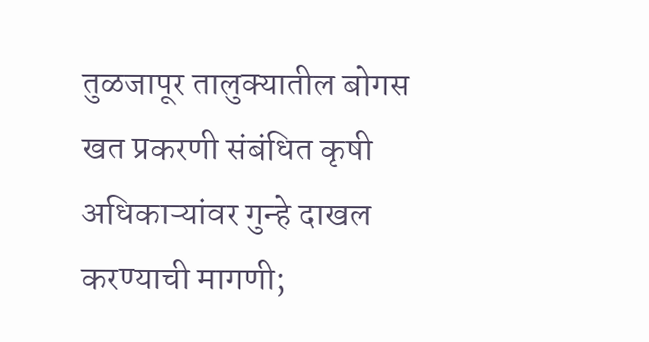तुळजापूर तालुक्यातील बोगस खत प्रकरणी संबंधित कृषी अधिकाऱ्यांवर गुन्हे दाखल करण्याची मागणी;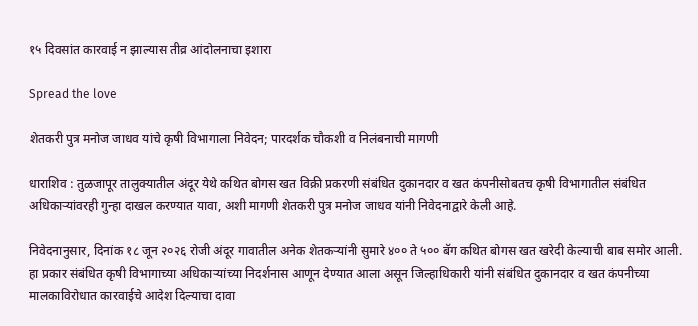१५ दिवसांत कारवाई न झाल्यास तीव्र आंदोलनाचा इशारा

Spread the love

शेतकरी पुत्र मनोज जाधव यांचे कृषी विभागाला निवेदन; पारदर्शक चौकशी व निलंबनाची मागणी

धाराशिव : तुळजापूर तालुक्यातील अंदूर येथे कथित बोगस खत विक्री प्रकरणी संबंधित दुकानदार व खत कंपनीसोबतच कृषी विभागातील संबंधित अधिकाऱ्यांवरही गुन्हा दाखल करण्यात यावा, अशी मागणी शेतकरी पुत्र मनोज जाधव यांनी निवेदनाद्वारे केली आहे.

निवेदनानुसार, दिनांक १८ जून २०२६ रोजी अंदूर गावातील अनेक शेतकऱ्यांनी सुमारे ४०० ते ५०० बॅग कथित बोगस खत खरेदी केल्याची बाब समोर आली. हा प्रकार संबंधित कृषी विभागाच्या अधिकाऱ्यांच्या निदर्शनास आणून देण्यात आला असून जिल्हाधिकारी यांनी संबंधित दुकानदार व खत कंपनीच्या मालकाविरोधात कारवाईचे आदेश दिल्याचा दावा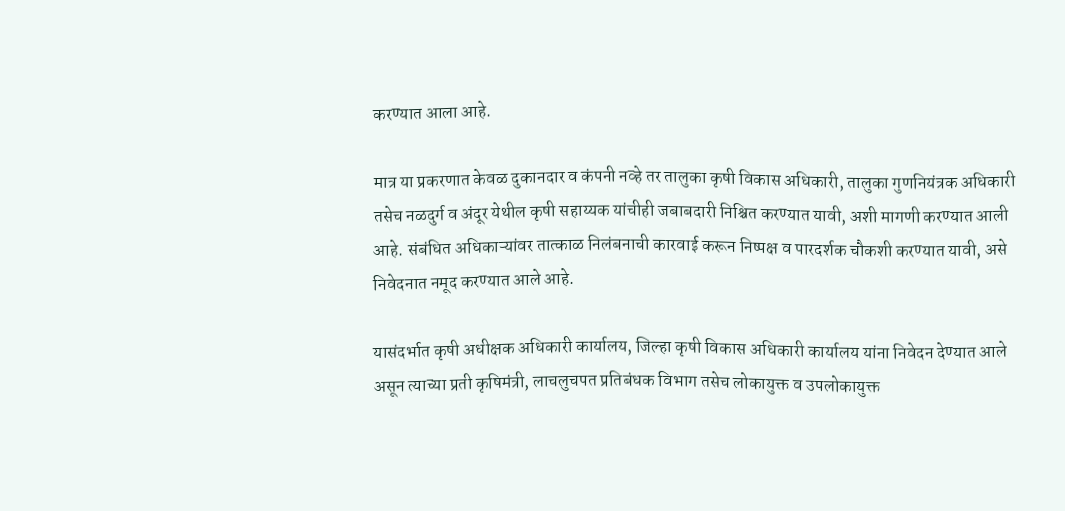करण्यात आला आहे.

मात्र या प्रकरणात केवळ दुकानदार व कंपनी नव्हे तर तालुका कृषी विकास अधिकारी, तालुका गुणनियंत्रक अधिकारी तसेच नळदुर्ग व अंदूर येथील कृषी सहाय्यक यांचीही जबाबदारी निश्चित करण्यात यावी, अशी मागणी करण्यात आली आहे. संबंधित अधिकाऱ्यांवर तात्काळ निलंबनाची कारवाई करून निष्पक्ष व पारदर्शक चौकशी करण्यात यावी, असे निवेदनात नमूद करण्यात आले आहे.

यासंदर्भात कृषी अधीक्षक अधिकारी कार्यालय, जिल्हा कृषी विकास अधिकारी कार्यालय यांना निवेदन देण्यात आले असून त्याच्या प्रती कृषिमंत्री, लाचलुचपत प्रतिबंधक विभाग तसेच लोकायुक्त व उपलोकायुक्त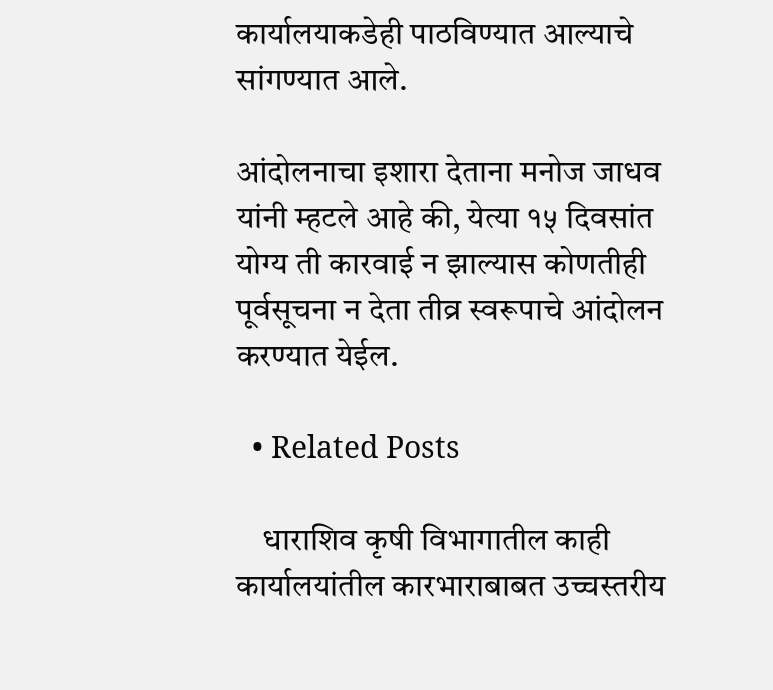कार्यालयाकडेही पाठविण्यात आल्याचे सांगण्यात आले.

आंदोलनाचा इशारा देताना मनोज जाधव यांनी म्हटले आहे की, येत्या १५ दिवसांत योग्य ती कारवाई न झाल्यास कोणतीही पूर्वसूचना न देता तीव्र स्वरूपाचे आंदोलन करण्यात येईल.

  • Related Posts

    धाराशिव कृषी विभागातील काही कार्यालयांतील कारभाराबाबत उच्चस्तरीय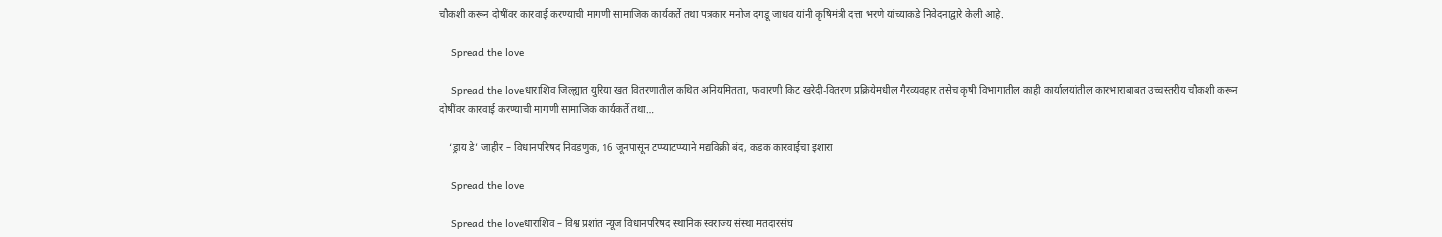चौकशी करून दोषींवर कारवाई करण्याची मागणी सामाजिक कार्यकर्ते तथा पत्रकार मनोज दगडू जाधव यांनी कृषिमंत्री दत्ता भरणे यांच्याकडे निवेदनाद्वारे केली आहे.

    Spread the love

    Spread the loveधाराशिव जिल्ह्यात युरिया खत वितरणातील कथित अनियमितता, फवारणी किट खरेदी-वितरण प्रक्रियेमधील गैरव्यवहार तसेच कृषी विभागातील काही कार्यालयांतील कारभाराबाबत उच्चस्तरीय चौकशी करून दोषींवर कारवाई करण्याची मागणी सामाजिक कार्यकर्ते तथा…

    ‘ड्राय डे’ जाहीर – विधानपरिषद निवडणुक, 16 जूनपासून टप्प्याटप्प्याने मद्यविक्री बंद, कडक कारवाईचा इशारा

    Spread the love

    Spread the loveधाराशिव – विश्व प्रशांत न्यूज विधानपरिषद स्थानिक स्वराज्य संस्था मतदारसंघ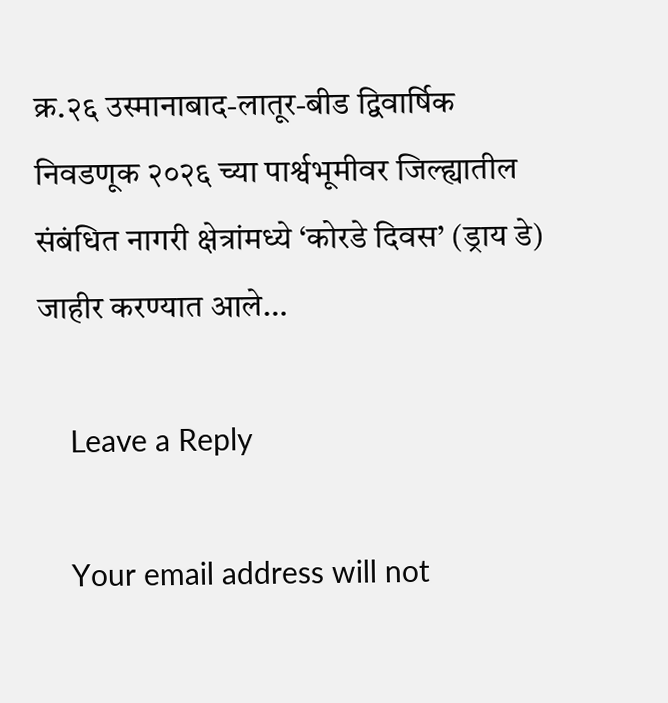क्र.२६ उस्मानाबाद-लातूर-बीड द्विवार्षिक निवडणूक २०२६ च्या पार्श्वभूमीवर जिल्ह्यातील संबंधित नागरी क्षेत्रांमध्ये ‘कोरडे दिवस’ (ड्राय डे) जाहीर करण्यात आले…

    Leave a Reply

    Your email address will not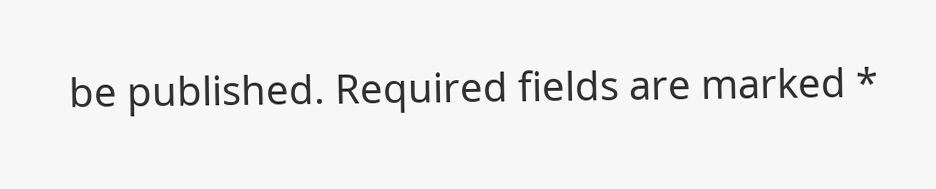be published. Required fields are marked *